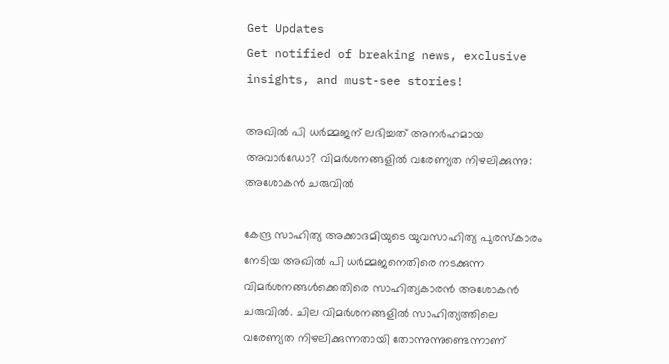Get Updates
Get notified of breaking news, exclusive insights, and must-see stories!

അഖിൽ പി ധർമ്മജന് ലഭിച്ചത് അനർഹമായ അവാർഡോ? വിമർശനങ്ങളില്‍ വരേണ്യത നിഴലിക്കുന്നു: അശോകന്‍ ചരുവില്‍

കേന്ദ്ര സാഹിത്യ അക്കാദമിയുടെ യുവസാഹിത്യ പുരസ്കാരം നേടിയ അഖിൽ പി ധർമ്മജനെതിരെ നടക്കുന്ന വിമർശനങ്ങള്‍ക്കെതിരെ സാഹിത്യകാരന്‍ അശോകന്‍ ചരുവില്‍. ചില വിമർശനങ്ങളിൽ സാഹിത്യത്തിലെ വരേണ്യത നിഴലിക്കുന്നതായി തോന്നുന്നുണ്ടെന്നാണ്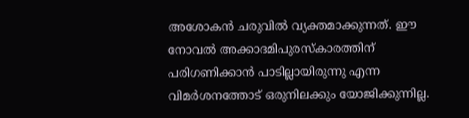അശോകന്‍ ചരുവില്‍ വ്യക്തമാക്കുന്നത്. ഈ നോവൽ അക്കാദമിപുരസ്കാരത്തിന് പരിഗണിക്കാൻ പാടില്ലായിരുന്നു എന്ന വിമർശനത്തോട് ഒരുനിലക്കും യോജിക്കുന്നില്ല.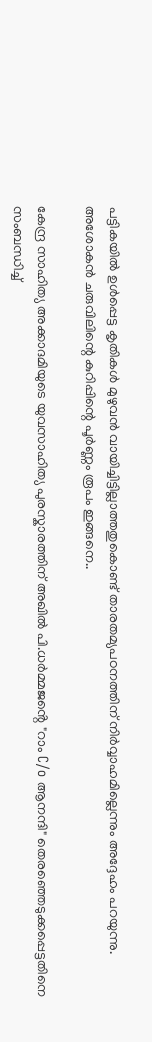പട്ടികയിൽ ഉൾപ്പെട്ട കൃതികൾ മുഴുവൻ വായിച്ചിട്ടില്ലാത്തതുകൊണ്ട് താരതമ്യപഠനത്തിന് നിർവ്വാഹമില്ലെന്നും അദ്ദേഹം പറയുന്നു. അശോകന്‍ ചരുവിലിന്റെ കുറിപ്പിന്റെ പൂർണ്ണം രൂപം ഇങ്ങനെ..

കേന്ദ്ര സാഹിത്യ അക്കാദമിയുടെ യുവസാഹിത്യ പുരസ്കാരത്തിന് അഖിൽ പി.ധർമ്മജൻ്റെ "റാം C/o ആനന്ദി" തെരഞ്ഞെടുക്കപ്പെട്ടതിനെ സംബന്ധിച്ച്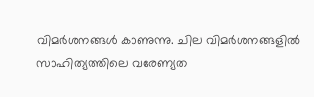വിമർശനങ്ങൾ കാണുന്നു. ചില വിമർശനങ്ങളിൽ സാഹിത്യത്തിലെ വരേണ്യത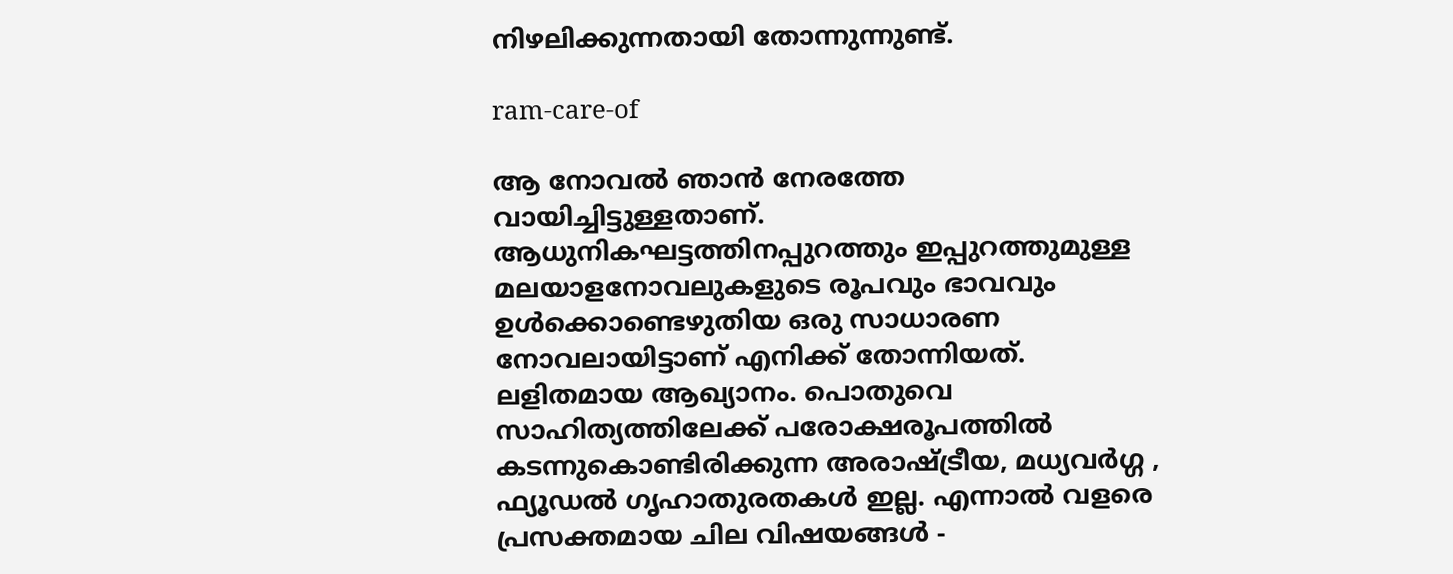നിഴലിക്കുന്നതായി തോന്നുന്നുണ്ട്.

ram-care-of

ആ നോവൽ ഞാൻ നേരത്തേ വായിച്ചിട്ടുള്ളതാണ്. ആധുനികഘട്ടത്തിനപ്പുറത്തും ഇപ്പുറത്തുമുള്ള മലയാളനോവലുകളുടെ രൂപവും ഭാവവും ഉൾക്കൊണ്ടെഴുതിയ ഒരു സാധാരണ നോവലായിട്ടാണ് എനിക്ക് തോന്നിയത്. ലളിതമായ ആഖ്യാനം. പൊതുവെ സാഹിത്യത്തിലേക്ക് പരോക്ഷരൂപത്തിൽ കടന്നുകൊണ്ടിരിക്കുന്ന അരാഷ്ട്രീയ, മധ്യവർഗ്ഗ , ഫ്യൂഡൽ ഗൃഹാതുരതകൾ ഇല്ല. എന്നാൽ വളരെ പ്രസക്തമായ ചില വിഷയങ്ങൾ -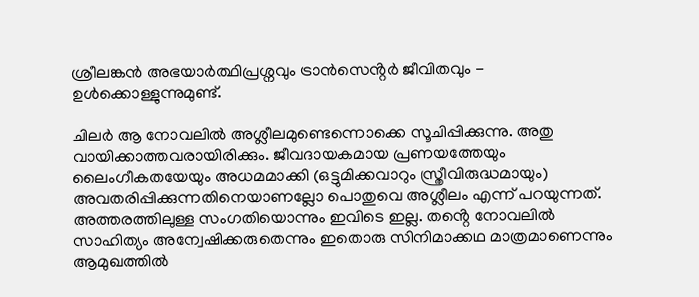ശ്രീലങ്കൻ അഭയാർത്ഥിപ്രശ്നവും ട്രാൻസെൻ്റർ ജീവിതവും - ഉൾക്കൊള്ളുന്നുമുണ്ട്.

ചിലർ ആ നോവലിൽ അശ്ലീലമുണ്ടെന്നൊക്കെ സൂചിപ്പിക്കുന്നു. അതു വായിക്കാത്തവരായിരിക്കും. ജീവദായകമായ പ്രണയത്തേയും ലൈംഗീകതയേയും അധമമാക്കി (ഒട്ടുമിക്കവാറും സ്ത്രീവിരുദ്ധമായും) അവതരിപ്പിക്കുന്നതിനെയാണല്ലോ പൊതുവെ അശ്ലീലം എന്ന് പറയുന്നത്. അത്തരത്തിലുള്ള സംഗതിയൊന്നും ഇവിടെ ഇല്ല. തൻ്റെ നോവലിൽ സാഹിത്യം അന്വേഷിക്കരുതെന്നും ഇതൊരു സിനിമാക്കഥ മാത്രമാണെന്നും ആമുഖത്തിൽ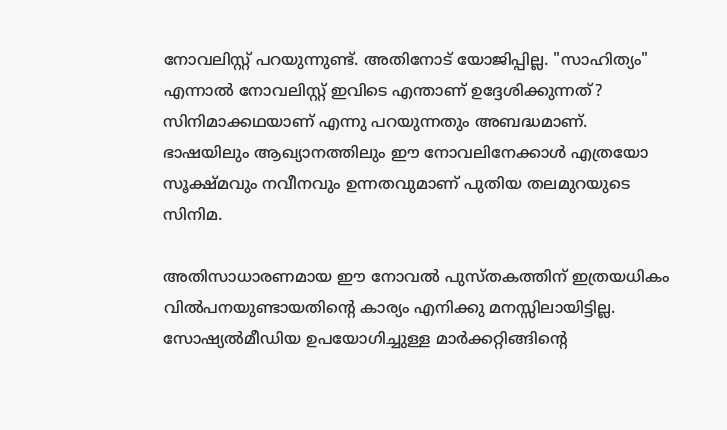നോവലിസ്റ്റ് പറയുന്നുണ്ട്. അതിനോട് യോജിപ്പില്ല. "സാഹിത്യം" എന്നാൽ നോവലിസ്റ്റ് ഇവിടെ എന്താണ് ഉദ്ദേശിക്കുന്നത്? സിനിമാക്കഥയാണ് എന്നു പറയുന്നതും അബദ്ധമാണ്. ഭാഷയിലും ആഖ്യാനത്തിലും ഈ നോവലിനേക്കാൾ എത്രയോ സൂക്ഷ്‌മവും നവീനവും ഉന്നതവുമാണ് പുതിയ തലമുറയുടെ സിനിമ.

അതിസാധാരണമായ ഈ നോവൽ പുസ്തകത്തിന് ഇത്രയധികം വിൽപനയുണ്ടായതിൻ്റെ കാര്യം എനിക്കു മനസ്സിലായിട്ടില്ല. സോഷ്യൽമീഡിയ ഉപയോഗിച്ചുള്ള മാർക്കറ്റിങ്ങിൻ്റെ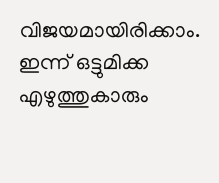വിജയമായിരിക്കാം. ഇന്ന് ഒട്ടുമിക്ക എഴുത്തുകാരും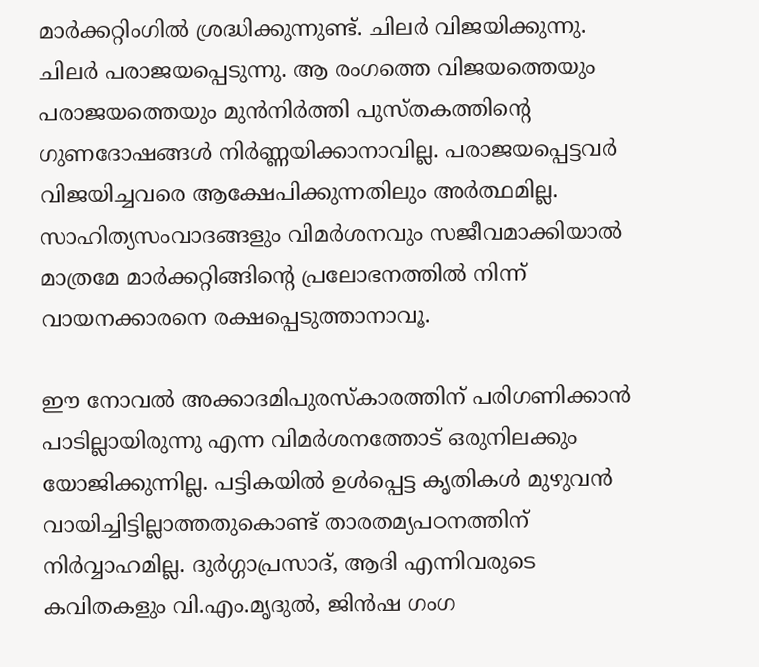മാർക്കറ്റിംഗിൽ ശ്രദ്ധിക്കുന്നുണ്ട്. ചിലർ വിജയിക്കുന്നു. ചിലർ പരാജയപ്പെടുന്നു. ആ രംഗത്തെ വിജയത്തെയും പരാജയത്തെയും മുൻനിർത്തി പുസ്തകത്തിൻ്റെ ഗുണദോഷങ്ങൾ നിർണ്ണയിക്കാനാവില്ല. പരാജയപ്പെട്ടവർ വിജയിച്ചവരെ ആക്ഷേപിക്കുന്നതിലും അർത്ഥമില്ല. സാഹിത്യസംവാദങ്ങളും വിമർശനവും സജീവമാക്കിയാൽ മാത്രമേ മാർക്കറ്റിങ്ങിൻ്റെ പ്രലോഭനത്തിൽ നിന്ന് വായനക്കാരനെ രക്ഷപ്പെടുത്താനാവൂ.

ഈ നോവൽ അക്കാദമിപുരസ്കാരത്തിന് പരിഗണിക്കാൻ പാടില്ലായിരുന്നു എന്ന വിമർശനത്തോട് ഒരുനിലക്കും യോജിക്കുന്നില്ല. പട്ടികയിൽ ഉൾപ്പെട്ട കൃതികൾ മുഴുവൻ വായിച്ചിട്ടില്ലാത്തതുകൊണ്ട് താരതമ്യപഠനത്തിന് നിർവ്വാഹമില്ല. ദുർഗ്ഗാപ്രസാദ്, ആദി എന്നിവരുടെ കവിതകളും വി.എം.മൃദുൽ, ജിൻഷ ഗംഗ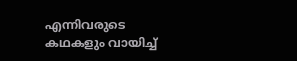എന്നിവരുടെ കഥകളും വായിച്ച്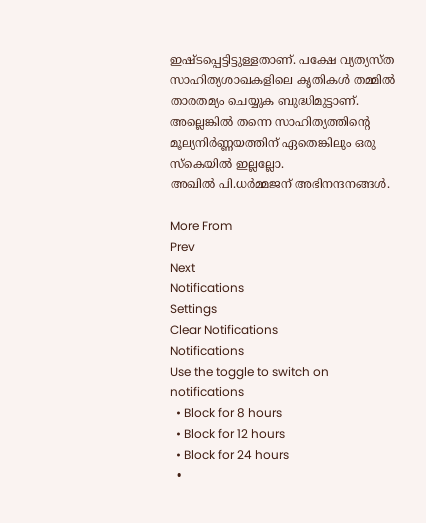ഇഷ്ടപ്പെട്ടിട്ടുള്ളതാണ്. പക്ഷേ വ്യത്യസ്ത സാഹിത്യശാഖകളിലെ കൃതികൾ തമ്മിൽ താരതമ്യം ചെയ്യുക ബുദ്ധിമുട്ടാണ്. അല്ലെങ്കിൽ തന്നെ സാഹിത്യത്തിൻ്റെ മൂല്യനിർണ്ണയത്തിന് ഏതെങ്കിലും ഒരു സ്കെയിൽ ഇല്ലല്ലോ.
അഖിൽ പി.ധർമ്മജന് അഭിനന്ദനങ്ങൾ.

More From
Prev
Next
Notifications
Settings
Clear Notifications
Notifications
Use the toggle to switch on notifications
  • Block for 8 hours
  • Block for 12 hours
  • Block for 24 hours
  •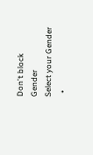Don't block
Gender
Select your Gender
  •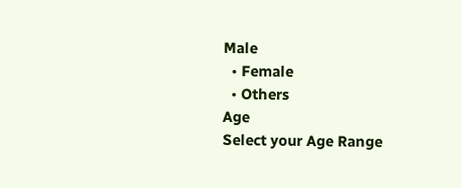Male
  • Female
  • Others
Age
Select your Age Range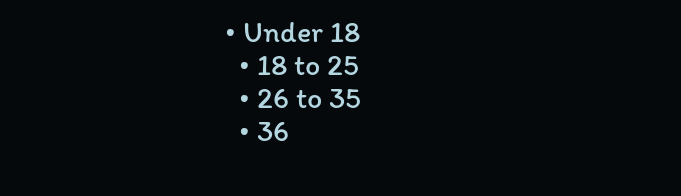• Under 18
  • 18 to 25
  • 26 to 35
  • 36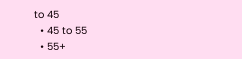to 45
  • 45 to 55
  • 55+